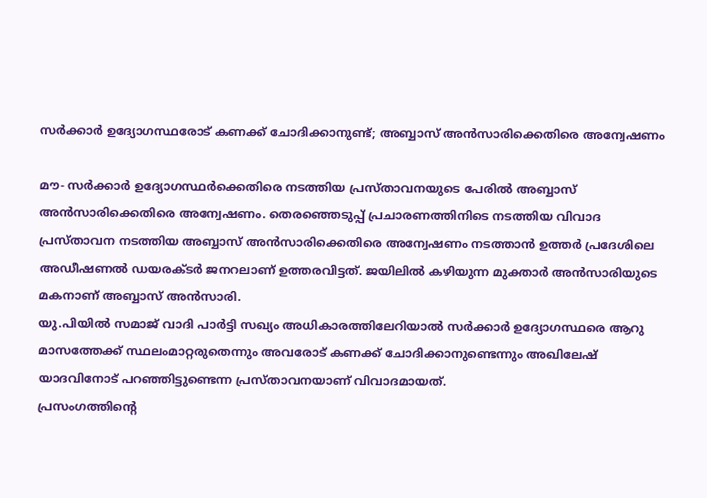സര്‍ക്കാര്‍ ഉദ്യോഗസ്ഥരോട് കണക്ക് ചോദിക്കാനുണ്ട്; അബ്ബാസ് അന്‍സാരിക്കെതിരെ അന്വേഷണം

മൗ- സര്‍ക്കാര്‍ ഉദ്യോഗസ്ഥര്‍ക്കെതിരെ നടത്തിയ പ്രസ്താവനയുടെ പേരില്‍ അബ്ബാസ് അന്‍സാരിക്കെതിരെ അന്വേഷണം. തെരഞ്ഞെടുപ്പ് പ്രചാരണത്തിനിടെ നടത്തിയ വിവാദ പ്രസ്താവന നടത്തിയ അബ്ബാസ് അന്‍സാരിക്കെതിരെ അന്വേഷണം നടത്താന്‍ ഉത്തര്‍ പ്രദേശിലെ അഡീഷണല്‍ ഡയരക്ടര്‍ ജനറലാണ് ഉത്തരവിട്ടത്. ജയിലില്‍ കഴിയുന്ന മുക്താര്‍ അന്‍സാരിയുടെ മകനാണ് അബ്ബാസ് അന്‍സാരി.
യു.പിയില്‍ സമാജ് വാദി പാര്‍ട്ടി സഖ്യം അധികാരത്തിലേറിയാല്‍ സര്‍ക്കാര്‍ ഉദ്യോഗസ്ഥരെ ആറു മാസത്തേക്ക് സ്ഥലംമാറ്റരുതെന്നും അവരോട് കണക്ക് ചോദിക്കാനുണ്ടെന്നും അഖിലേഷ് യാദവിനോട് പറഞ്ഞിട്ടുണ്ടെന്ന പ്രസ്താവനയാണ് വിവാദമായത്.
പ്രസംഗത്തിന്റെ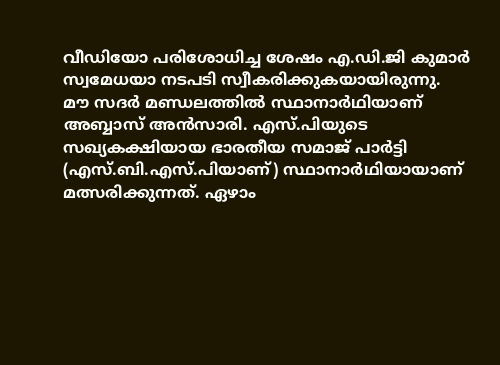വീഡിയോ പരിശോധിച്ച ശേഷം എ.ഡി.ജി കുമാര്‍ സ്വമേധയാ നടപടി സ്വീകരിക്കുകയായിരുന്നു.
മൗ സദര്‍ മണ്ഡലത്തില്‍ സ്ഥാനാര്‍ഥിയാണ് അബ്ബാസ് അന്‍സാരി. എസ്.പിയുടെ സഖ്യകക്ഷിയായ ഭാരതീയ സമാജ് പാര്‍ട്ടി (എസ്.ബി.എസ്.പിയാണ്) സ്ഥാനാര്‍ഥിയായാണ് മത്സരിക്കുന്നത്. ഏഴാം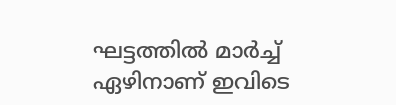ഘട്ടത്തില്‍ മാര്‍ച്ച് ഏഴിനാണ് ഇവിടെ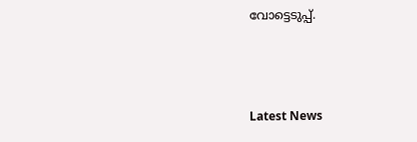വോട്ടെടുപ്പ്.



Latest News